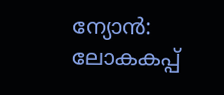ന്യോൻ: ലോകകപ്പ്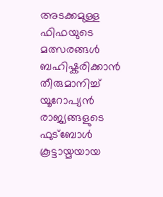അടക്കമുള്ള ഫിഫയുടെ മത്സരങ്ങൾ ബഹിഷ്കരിക്കാൻ തീരുമാനിച്ച് യൂറോപ്യൻ രാജ്യങ്ങളുടെ ഫുട്ബോൾ കൂട്ടായ്മയായ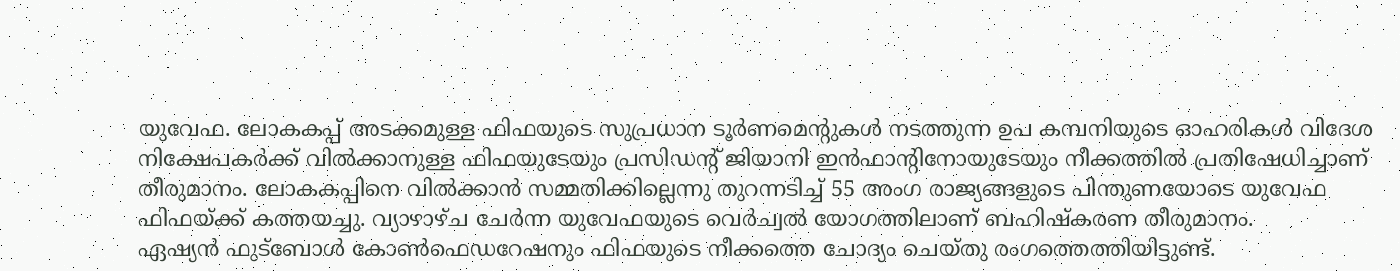യുവേഫ. ലോകകപ്പ് അടക്കമുള്ള ഫിഫയുടെ സുപ്രധാന ടൂർണമെന്റുകൾ നടത്തുന്ന ഉപ കമ്പനിയുടെ ഓഹരികൾ വിദേശ നിക്ഷേപകർക്ക് വിൽക്കാനുള്ള ഫിഫയുടേയും പ്രസിഡന്റ് ജിയാനി ഇൻഫാന്റിനോയുടേയും നീക്കത്തിൽ പ്രതിഷേധിച്ചാണ് തീരുമാനം. ലോകകപ്പിനെ വിൽക്കാൻ സമ്മതിക്കില്ലെന്നു തുറന്നടിച്ച് 55 അംഗ രാജ്യങ്ങളുടെ പിന്തുണയോടെ യുവേഫ ഫിഫയ്ക്ക് കത്തയച്ചു. വ്യാഴാഴ്ച ചേർന്ന യുവേഫയുടെ വെർച്വൽ യോഗത്തിലാണ് ബഹിഷ്കരണ തീരുമാനം.
ഏഷ്യൻ ഫുട്ബോൾ കോൺഫെഡറേഷനും ഫിഫയുടെ നീക്കത്തെ ചോദ്യം ചെയ്തു രംഗത്തെത്തിയിട്ടുണ്ട്.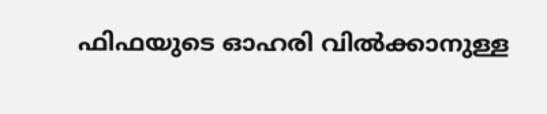ഫിഫയുടെ ഓഹരി വിൽക്കാനുള്ള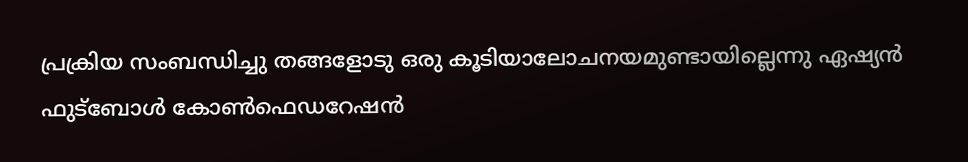പ്രക്രിയ സംബന്ധിച്ചു തങ്ങളോടു ഒരു കൂടിയാലോചനയമുണ്ടായില്ലെന്നു ഏഷ്യൻ ഫുട്ബോൾ കോൺഫെഡറേഷൻ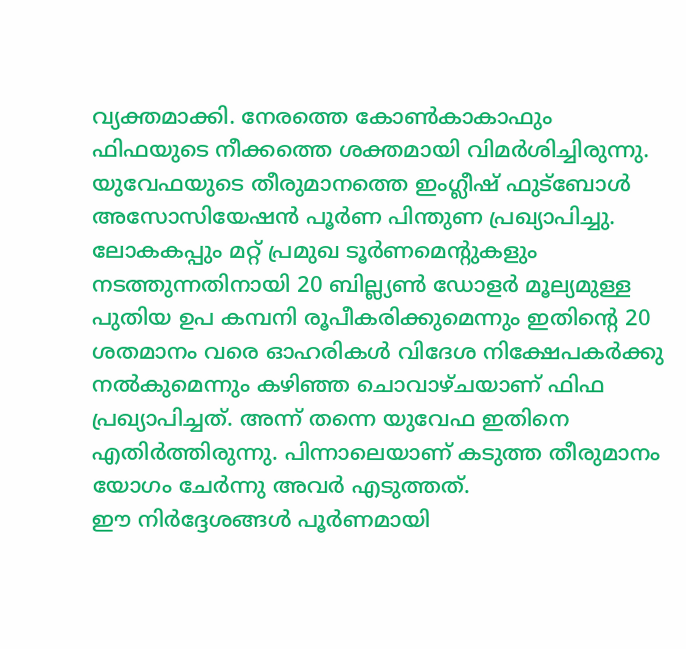വ്യക്തമാക്കി. നേരത്തെ കോൺകാകാഫും ഫിഫയുടെ നീക്കത്തെ ശക്തമായി വിമർശിച്ചിരുന്നു. യുവേഫയുടെ തീരുമാനത്തെ ഇംഗ്ലീഷ് ഫുട്ബോൾ അസോസിയേഷൻ പൂർണ പിന്തുണ പ്രഖ്യാപിച്ചു.
ലോകകപ്പും മറ്റ് പ്രമുഖ ടൂർണമെന്റുകളും നടത്തുന്നതിനായി 20 ബില്ല്യൺ ഡോളർ മൂല്യമുള്ള പുതിയ ഉപ കമ്പനി രൂപീകരിക്കുമെന്നും ഇതിന്റെ 20 ശതമാനം വരെ ഓഹരികൾ വിദേശ നിക്ഷേപകർക്കു നൽകുമെന്നും കഴിഞ്ഞ ചൊവാഴ്ചയാണ് ഫിഫ പ്രഖ്യാപിച്ചത്. അന്ന് തന്നെ യുവേഫ ഇതിനെ എതിർത്തിരുന്നു. പിന്നാലെയാണ് കടുത്ത തീരുമാനം യോഗം ചേർന്നു അവർ എടുത്തത്.
ഈ നിർദ്ദേശങ്ങൾ പൂർണമായി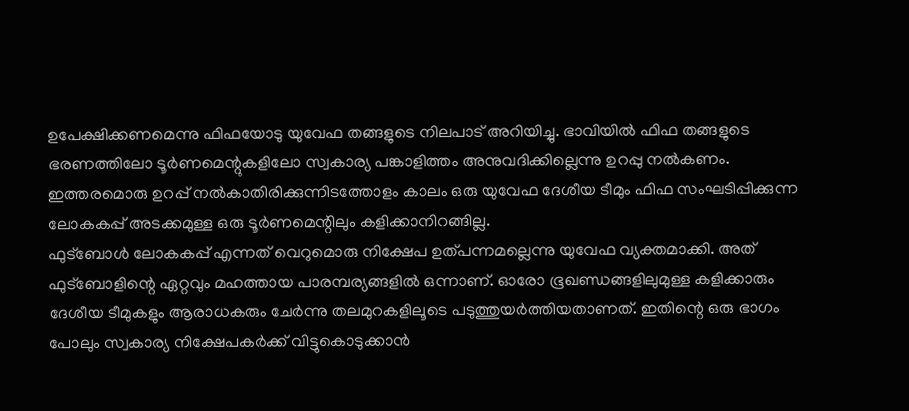ഉപേക്ഷിക്കണമെന്നു ഫിഫയോടു യുവേഫ തങ്ങളുടെ നിലപാട് അറിയിച്ചു. ഭാവിയിൽ ഫിഫ തങ്ങളുടെ ഭരണത്തിലോ ടൂർണമെന്റുകളിലോ സ്വകാര്യ പങ്കാളിത്തം അനുവദിക്കില്ലെന്നു ഉറപ്പു നൽകണം. ഇത്തരമൊരു ഉറപ്പ് നൽകാതിരിക്കുന്നിടത്തോളം കാലം ഒരു യുവേഫ ദേശീയ ടീമും ഫിഫ സംഘടിപ്പിക്കുന്ന ലോകകപ്പ് അടക്കമുള്ള ഒരു ടൂർണമെന്റിലും കളിക്കാനിറങ്ങില്ല.
ഫുട്ബോൾ ലോകകപ്പ് എന്നത് വെറുമൊരു നിക്ഷേപ ഉത്പന്നമല്ലെന്നു യുവേഫ വ്യക്തമാക്കി. അത് ഫുട്ബോളിന്റെ ഏറ്റവും മഹത്തായ പാരമ്പര്യങ്ങളിൽ ഒന്നാണ്. ഓരോ ഭൂഖണ്ഡങ്ങളിലുമുള്ള കളിക്കാരും ദേശീയ ടീമുകളും ആരാധകരും ചേർന്നു തലമുറകളിലൂടെ പടുത്തുയർത്തിയതാണത്. ഇതിന്റെ ഒരു ഭാഗം പോലും സ്വകാര്യ നിക്ഷേപകർക്ക് വിട്ടുകൊടുക്കാൻ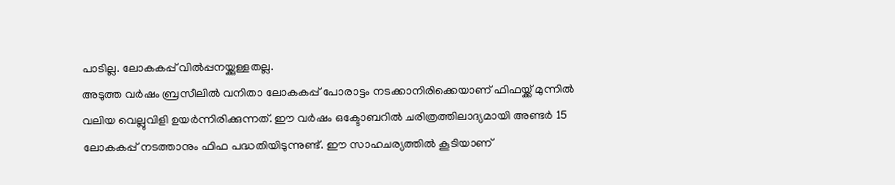പാടില്ല. ലോകകപ്പ് വിൽപ്പനയ്ക്കുള്ളതല്ല.
അടുത്ത വർഷം ബ്രസീലിൽ വനിതാ ലോകകപ്പ് പോരാട്ടം നടക്കാനിരിക്കെയാണ് ഫിഫയ്ക്ക് മുന്നിൽ വലിയ വെല്ലുവിളി ഉയർന്നിരിക്കുന്നത്. ഈ വർഷം ഒക്ടോബറിൽ ചരിത്രത്തിലാദ്യമായി അണ്ടർ 15 ലോകകപ്പ് നടത്താനും ഫിഫ പദ്ധതിയിടുന്നുണ്ട്. ഈ സാഹചര്യത്തിൽ കൂടിയാണ്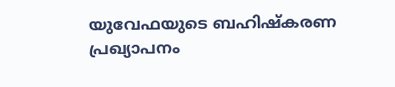യുവേഫയുടെ ബഹിഷ്കരണ പ്രഖ്യാപനം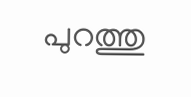പുറത്തു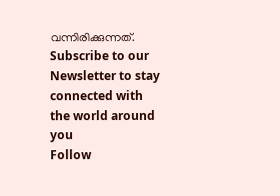വന്നിരിക്കുന്നത്.
Subscribe to our Newsletter to stay connected with the world around you
Follow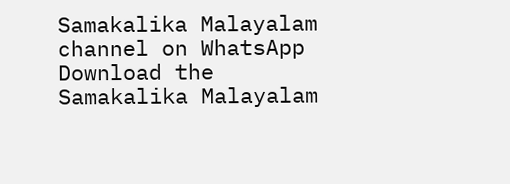Samakalika Malayalam channel on WhatsApp
Download the Samakalika Malayalam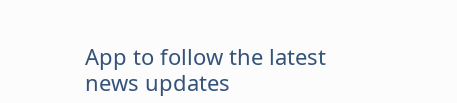App to follow the latest news updates